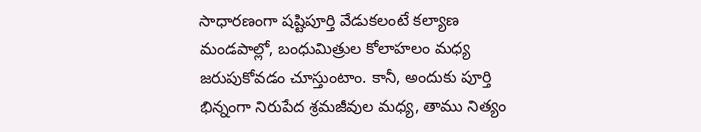సాధారణంగా షష్టిపూర్తి వేడుకలంటే కల్యాణ మండపాల్లో, బంధుమిత్రుల కోలాహలం మధ్య జరుపుకోవడం చూస్తుంటాం. కానీ, అందుకు పూర్తి భిన్నంగా నిరుపేద శ్రమజీవుల మధ్య, తాము నిత్యం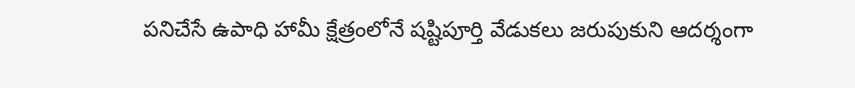పనిచేసే ఉపాధి హామీ క్షేత్రంలోనే షష్టిపూర్తి వేడుకలు జరుపుకుని ఆదర్శంగా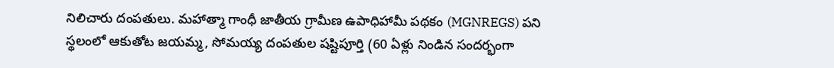నిలిచారు దంపతులు. మహాత్మా గాంధీ జాతీయ గ్రామీణ ఉపాధిహామీ పథకం (MGNREGS) పని స్థలంలో ఆకుతోట జయమ్మ, సోమయ్య దంపతుల షష్టిపూర్తి (60 ఏళ్లు నిండిన సందర్భంగా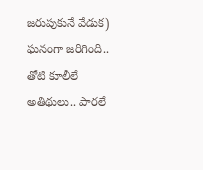జరుపుకునే వేడుక) ఘనంగా జరిగింది.. తోటి కూలీలే అతిథులు.. పారలే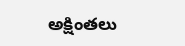అక్షింతలు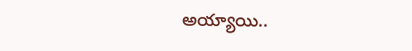అయ్యాయి..